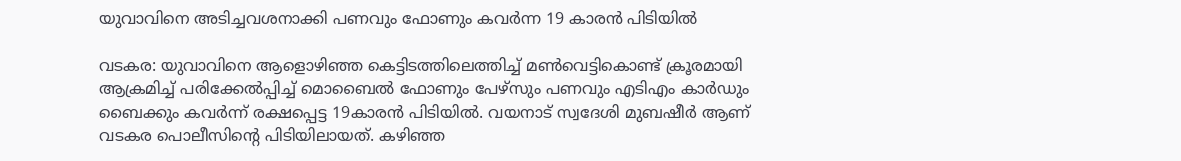യുവാവിനെ അടിച്ചവശനാക്കി പണവും ഫോണും കവർന്ന 19 കാരൻ പിടിയിൽ

വടകര: യുവാവിനെ ആളൊഴിഞ്ഞ കെട്ടിടത്തിലെത്തിച്ച് മൺവെട്ടികൊണ്ട് ക്രൂരമായി ആക്രമിച്ച് പരിക്കേൽപ്പിച്ച് മൊബൈൽ ഫോണും പേഴ്സും പണവും എടിഎം കാർഡും ബൈക്കും കവർന്ന് രക്ഷപ്പെട്ട 19കാരൻ പിടിയിൽ. വയനാട് സ്വദേശി മുബഷീർ ആണ് വടകര പൊലീസിന്റെ പിടിയിലായത്. കഴിഞ്ഞ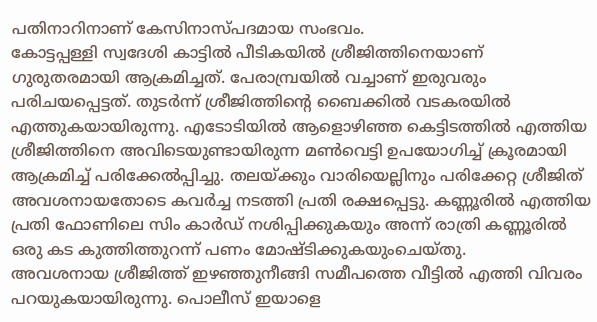പതിനാറിനാണ് കേസിനാസ്പദമായ സംഭവം.
കോട്ടപ്പള്ളി സ്വദേശി കാട്ടിൽ പീടികയിൽ ശ്രീജിത്തിനെയാണ് ഗുരുതരമായി ആക്രമിച്ചത്. പേരാമ്പ്രയിൽ വച്ചാണ് ഇരുവരും പരിചയപ്പെട്ടത്. തുടർന്ന് ശ്രീജിത്തിന്റെ ബൈക്കിൽ വടകരയിൽ എത്തുകയായിരുന്നു. എടോടിയിൽ ആളൊഴിഞ്ഞ കെട്ടിടത്തിൽ എത്തിയ ശ്രീജിത്തിനെ അവിടെയുണ്ടായിരുന്ന മൺവെട്ടി ഉപയോഗിച്ച് ക്രൂരമായി ആക്രമിച്ച് പരിക്കേൽപ്പിച്ചു. തലയ്ക്കും വാരിയെല്ലിനും പരിക്കേറ്റ ശ്രീജിത് അവശനായതോടെ കവർച്ച നടത്തി പ്രതി രക്ഷപ്പെട്ടു. കണ്ണൂരിൽ എത്തിയ പ്രതി ഫോണിലെ സിം കാർഡ് നശിപ്പിക്കുകയും അന്ന് രാത്രി കണ്ണൂരിൽ ഒരു കട കുത്തിത്തുറന്ന് പണം മോഷ്ടിക്കുകയുംചെയ്തു.
അവശനായ ശ്രീജിത്ത് ഇഴഞ്ഞുനീങ്ങി സമീപത്തെ വീട്ടിൽ എത്തി വിവരം പറയുകയായിരുന്നു. പൊലീസ് ഇയാളെ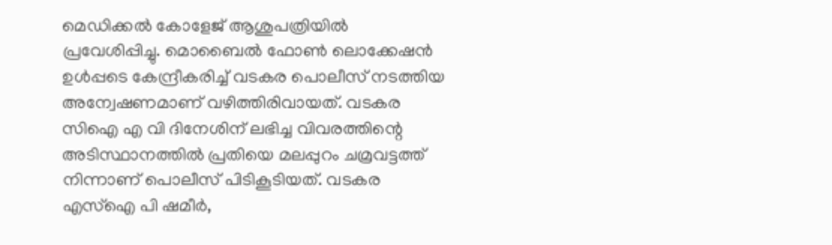മെഡിക്കൽ കോളേജ് ആശുപത്രിയിൽ പ്രവേശിപ്പിച്ചു. മൊബൈൽ ഫോൺ ലൊക്കേഷൻ ഉൾപ്പടെ കേന്ദ്രീകരിച്ച് വടകര പൊലീസ് നടത്തിയ അന്വേഷണമാണ് വഴിത്തിരിവായത്. വടകര സിഐ എ വി ദിനേശിന് ലഭിച്ച വിവരത്തിന്റെ അടിസ്ഥാനത്തിൽ പ്രതിയെ മലപ്പുറം ചമ്രവട്ടത്ത് നിന്നാണ് പൊലീസ് പിടികൂടിയത്. വടകര എസ്ഐ പി ഷമീർ,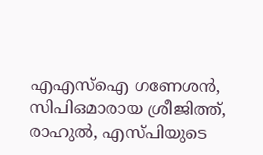എഎസ്ഐ ഗണേശൻ, സിപിഒമാരായ ശ്രീജിത്ത്, രാഹുൽ, എസ്പിയുടെ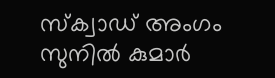സ്ക്വാഡ് അംഗം സുനിൽ കുമാർ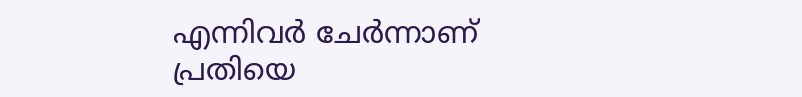എന്നിവർ ചേർന്നാണ് പ്രതിയെ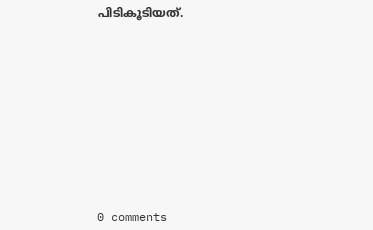പിടികൂടിയത്.











0 comments